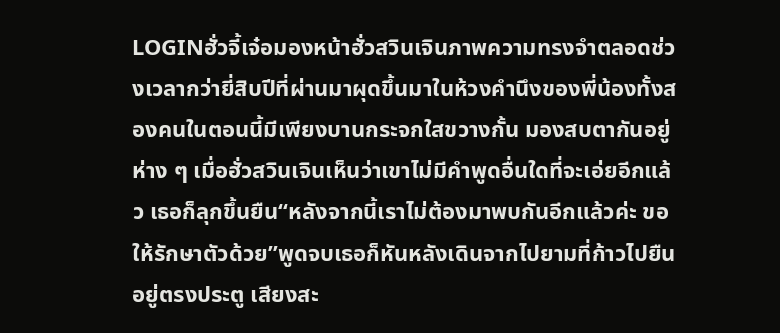LOGINฮั่วจี้เจ๋อมองหน้าฮั่วสวินเจินภาพความทรงจำตลอดช่วงเวลากว่ายี่สิบปีที่ผ่านมาผุดขึ้นมาในห้วงคำนึงของพี่น้องทั้งสองคนในตอนนี้มีเพียงบานกระจกใสขวางกั้น มองสบตากันอยู่ห่าง ๆ เมื่อฮั่วสวินเจินเห็นว่าเขาไม่มีคำพูดอื่นใดที่จะเอ่ยอีกแล้ว เธอก็ลุกขึ้นยืน“หลังจากนี้เราไม่ต้องมาพบกันอีกแล้วค่ะ ขอให้รักษาตัวด้วย”พูดจบเธอก็หันหลังเดินจากไปยามที่ก้าวไปยืนอยู่ตรงประตู เสียงสะ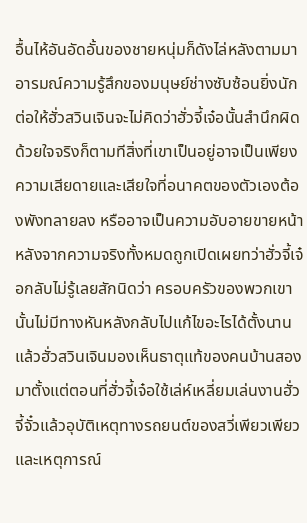อื้นไห้อันอัดอั้นของชายหนุ่มก็ดังไล่หลังตามมาอารมณ์ความรู้สึกของมนุษย์ช่างซับซ้อนยิ่งนักต่อให้ฮั่วสวินเจินจะไม่คิดว่าฮั่วจี้เจ๋อนั้นสำนึกผิดด้วยใจจริงก็ตามทีสิ่งที่เขาเป็นอยู่อาจเป็นเพียงความเสียดายและเสียใจที่อนาคตของตัวเองต้องพังทลายลง หรืออาจเป็นความอับอายขายหน้าหลังจากความจริงทั้งหมดถูกเปิดเผยทว่าฮั่วจี้เจ๋อกลับไม่รู้เลยสักนิดว่า ครอบครัวของพวกเขานั้นไม่มีทางหันหลังกลับไปแก้ไขอะไรได้ตั้งนานแล้วฮั่วสวินเจินมองเห็นธาตุแท้ของคนบ้านสองมาตั้งแต่ตอนที่ฮั่วจี้เจ๋อใช้เล่ห์เหลี่ยมเล่นงานฮั่วจี้จั๋วแล้วอุบัติเหตุทางรถยนต์ของสวี่เพียวเพียวและเหตุการณ์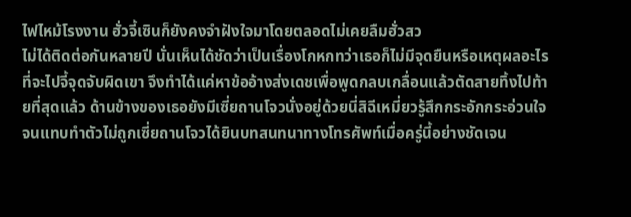ไฟไหม้โรงงาน ฮั่วจี้เซินก็ยังคงจำฝังใจมาโดยตลอดไม่เคยลืมฮั่วสว
ไม่ได้ติดต่อกันหลายปี นั่นเห็นได้ชัดว่าเป็นเรื่องโกหกทว่าเธอก็ไม่มีจุดยืนหรือเหตุผลอะไรที่จะไปจี้จุดจับผิดเขา จึงทำได้แค่หาข้ออ้างส่งเดชเพื่อพูดกลบเกลื่อนแล้วตัดสายทิ้งไปท้ายที่สุดแล้ว ด้านข้างของเธอยังมีเซี่ยถานโจวนั่งอยู่ด้วยนี่สิฉีเหมี่ยวรู้สึกกระอักกระอ่วนใจจนแทบทำตัวไม่ถูกเซี่ยถานโจวได้ยินบทสนทนาทางโทรศัพท์เมื่อครู่นี้อย่างชัดเจน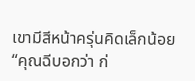เขามีสีหน้าครุ่นคิดเล็กน้อย “คุณฉีบอกว่า ก่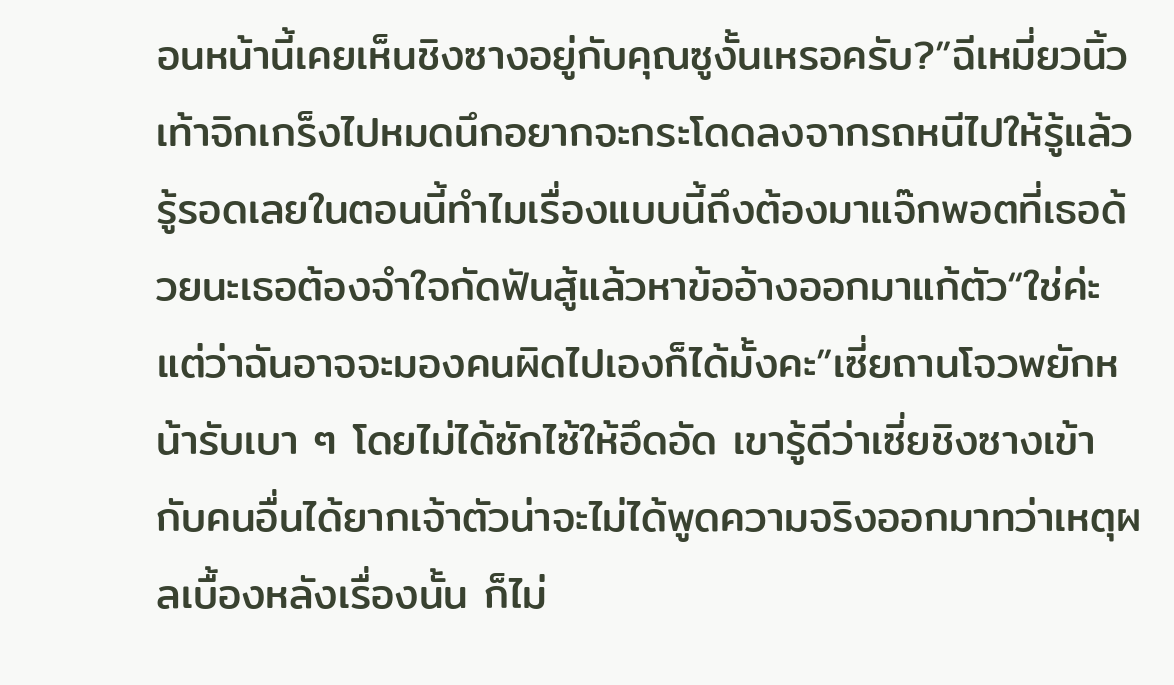อนหน้านี้เคยเห็นชิงซางอยู่กับคุณซูงั้นเหรอครับ?”ฉีเหมี่ยวนิ้วเท้าจิกเกร็งไปหมดนึกอยากจะกระโดดลงจากรถหนีไปให้รู้แล้วรู้รอดเลยในตอนนี้ทำไมเรื่องแบบนี้ถึงต้องมาแจ๊กพอตที่เธอด้วยนะเธอต้องจำใจกัดฟันสู้แล้วหาข้ออ้างออกมาแก้ตัว“ใช่ค่ะ แต่ว่าฉันอาจจะมองคนผิดไปเองก็ได้มั้งคะ”เซี่ยถานโจวพยักหน้ารับเบา ๆ โดยไม่ได้ซักไซ้ให้อึดอัด เขารู้ดีว่าเซี่ยชิงซางเข้ากับคนอื่นได้ยากเจ้าตัวน่าจะไม่ได้พูดความจริงออกมาทว่าเหตุผลเบื้องหลังเรื่องนั้น ก็ไม่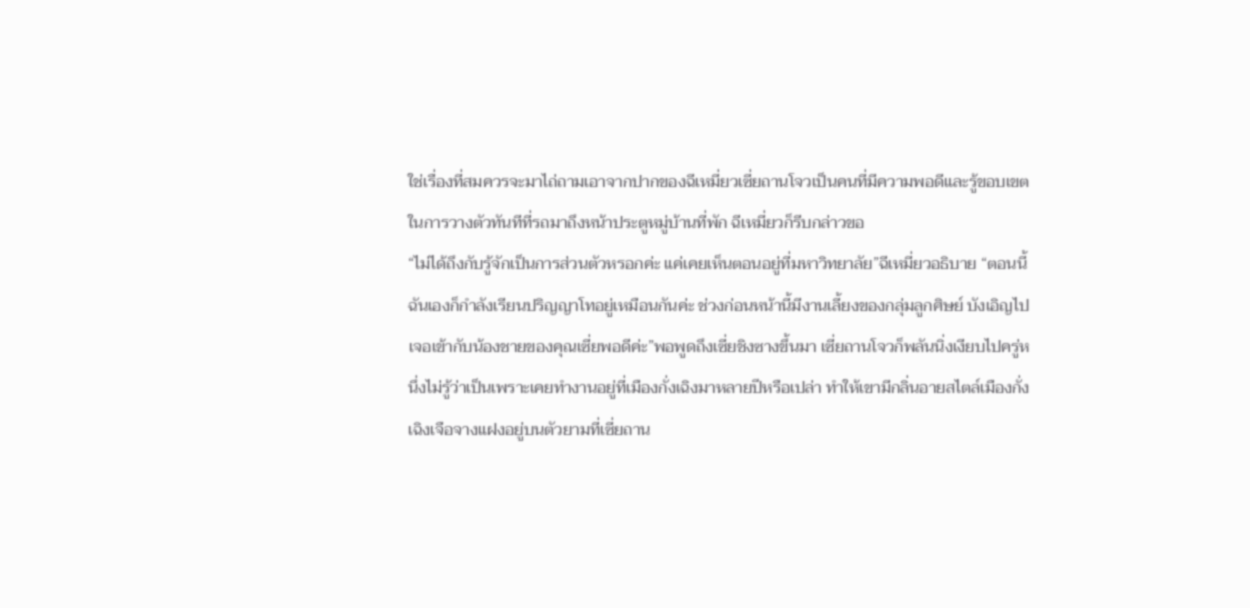ใช่เรื่องที่สมควรจะมาไถ่ถามเอาจากปากของฉีเหมี่ยวเซี่ยถานโจวเป็นคนที่มีความพอดีและรู้ขอบเขตในการวางตัวทันทีที่รถมาถึงหน้าประตูหมู่บ้านที่พัก ฉีเหมี่ยวก็รีบกล่าวขอ
“ไม่ได้ถึงกับรู้จักเป็นการส่วนตัวหรอกค่ะ แค่เคยเห็นตอนอยู่ที่มหาวิทยาลัย”ฉีเหมี่ยวอธิบาย “ตอนนี้ฉันเองก็กำลังเรียนปริญญาโทอยู่เหมือนกันค่ะ ช่วงก่อนหน้านี้มีงานเลี้ยงของกลุ่มลูกศิษย์ บังเอิญไปเจอเข้ากับน้องชายของคุณเซี่ยพอดีค่ะ”พอพูดถึงเซี่ยชิงซางขึ้นมา เซี่ยถานโจวก็พลันนิ่งเงียบไปครู่หนึ่งไม่รู้ว่าเป็นเพราะเคยทำงานอยู่ที่เมืองกั่งเฉิงมาหลายปีหรือเปล่า ทำให้เขามีกลิ่นอายสไตล์เมืองกั่งเฉิงเจือจางแฝงอยู่บนตัวยามที่เซี่ยถาน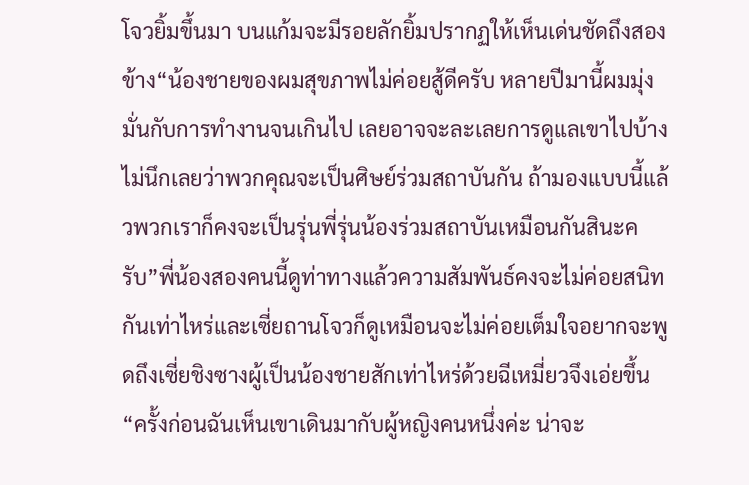โจวยิ้มขึ้นมา บนแก้มจะมีรอยลักยิ้มปรากฏให้เห็นเด่นชัดถึงสองข้าง“น้องชายของผมสุขภาพไม่ค่อยสู้ดีครับ หลายปีมานี้ผมมุ่งมั่นกับการทำงานจนเกินไป เลยอาจจะละเลยการดูแลเขาไปบ้าง ไม่นึกเลยว่าพวกคุณจะเป็นศิษย์ร่วมสถาบันกัน ถ้ามองแบบนี้แล้วพวกเราก็คงจะเป็นรุ่นพี่รุ่นน้องร่วมสถาบันเหมือนกันสินะครับ”พี่น้องสองคนนี้ดูท่าทางแล้วความสัมพันธ์คงจะไม่ค่อยสนิทกันเท่าไหร่และเซี่ยถานโจวก็ดูเหมือนจะไม่ค่อยเต็มใจอยากจะพูดถึงเซี่ยชิงซางผู้เป็นน้องชายสักเท่าไหร่ด้วยฉีเหมี่ยวจึงเอ่ยขึ้น “ครั้งก่อนฉันเห็นเขาเดินมากับผู้หญิงคนหนึ่งค่ะ น่าจะ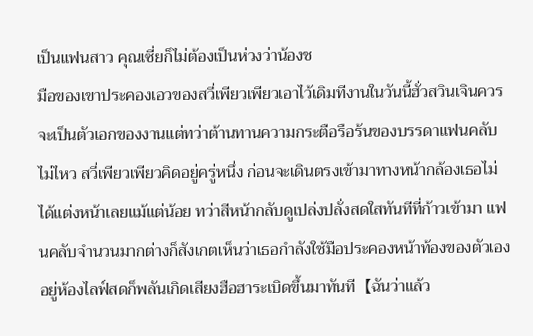เป็นแฟนสาว คุณเซี่ยก็ไม่ต้องเป็นห่วงว่าน้องช
มือของเขาประคองเอวของสวี่เพียวเพียวเอาไว้เดิมทีงานในวันนี้ฮั่วสวินเจินควรจะเป็นตัวเอกของงานแต่ทว่าต้านทานความกระตือรือร้นของบรรดาแฟนคลับไม่ไหว สวี่เพียวเพียวคิดอยู่ครู่หนึ่ง ก่อนจะเดินตรงเข้ามาทางหน้ากล้องเธอไม่ได้แต่งหน้าเลยแม้แต่น้อย ทว่าสีหน้ากลับดูเปล่งปลั่งสดใสทันทีที่ก้าวเข้ามา แฟนคลับจำนวนมากต่างก็สังเกตเห็นว่าเธอกำลังใช้มือประคองหน้าท้องของตัวเองอยู่ห้องไลฟ์สดก็พลันเกิดเสียงฮือฮาระเบิดขึ้นมาทันที【ฉันว่าแล้ว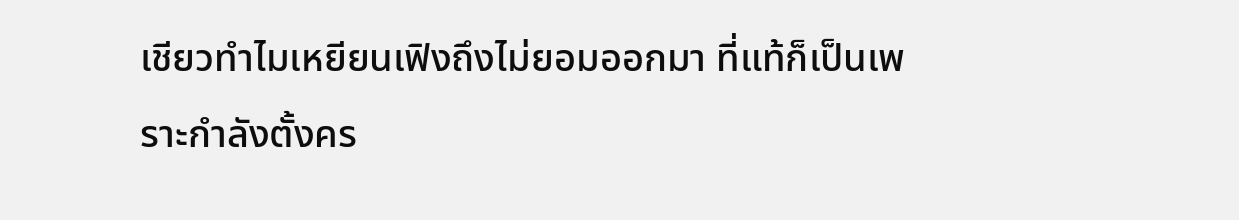เชียวทำไมเหยียนเฟิงถึงไม่ยอมออกมา ที่แท้ก็เป็นเพราะกำลังตั้งคร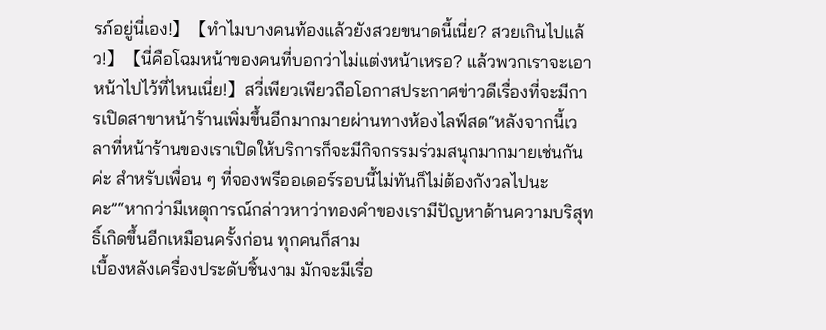รภ์อยู่นี่เอง!】【ทำไมบางคนท้องแล้วยังสวยขนาดนี้เนี่ย? สวยเกินไปแล้ว!】【นี่คือโฉมหน้าของคนที่บอกว่าไม่แต่งหน้าเหรอ? แล้วพวกเราจะเอาหน้าไปไว้ที่ไหนเนี่ย!】สวี่เพียวเพียวถือโอกาสประกาศข่าวดีเรื่องที่จะมีการเปิดสาขาหน้าร้านเพิ่มขึ้นอีกมากมายผ่านทางห้องไลฟ์สด“หลังจากนี้เวลาที่หน้าร้านของเราเปิดให้บริการก็จะมีกิจกรรมร่วมสนุกมากมายเช่นกันค่ะ สำหรับเพื่อน ๆ ที่จองพรีออเดอร์รอบนี้ไม่ทันก็ไม่ต้องกังวลไปนะคะ”“หากว่ามีเหตุการณ์กล่าวหาว่าทองคำของเรามีปัญหาด้านความบริสุทธิ์เกิดขึ้นอีกเหมือนครั้งก่อน ทุกคนก็สาม
เบื้องหลังเครื่องประดับชิ้นงาม มักจะมีเรื่อ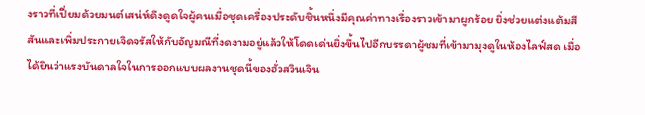งราวที่เปี่ยมด้วยมนต์เสน่ห์ดึงดูดใจผู้คนเมื่อชุดเครื่องประดับชิ้นหนึ่งมีคุณค่าทางเรื่องราวเข้ามาผูกร้อย ยิ่งช่วยแต่งแต้มสีสันและเพิ่มประกายเจิดจรัสให้กับอัญมณีที่งดงามอยู่แล้วให้โดดเด่นยิ่งขึ้นไปอีกบรรดาผู้ชมที่เข้ามามุงดูในห้องไลฟ์สด เมื่อได้ยินว่าแรงบันดาลใจในการออกแบบผลงานชุดนี้ของฮั่วสวินเจิน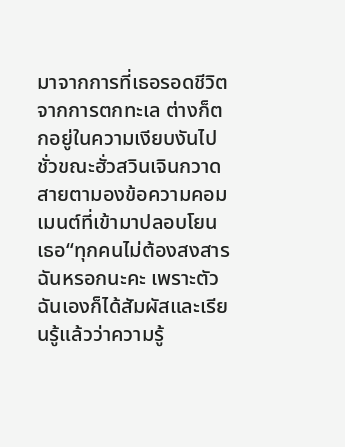มาจากการที่เธอรอดชีวิตจากการตกทะเล ต่างก็ตกอยู่ในความเงียบงันไปชั่วขณะฮั่วสวินเจินกวาดสายตามองข้อความคอมเมนต์ที่เข้ามาปลอบโยนเธอ“ทุกคนไม่ต้องสงสารฉันหรอกนะคะ เพราะตัวฉันเองก็ได้สัมผัสและเรียนรู้แล้วว่าความรู้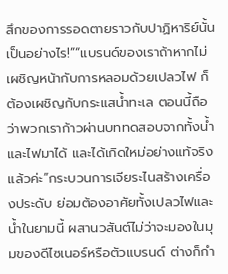สึกของการรอดตายราวกับปาฏิหาริย์นั้นเป็นอย่างไร!”“แบรนด์ของเราถ้าหากไม่เผชิญหน้ากับการหลอมด้วยเปลวไฟ ก็ต้องเผชิญกับกระแสน้ำทะเล ตอนนี้ถือว่าพวกเราก้าวผ่านบททดสอบจากทั้งน้ำและไฟมาได้ และได้เกิดใหม่อย่างแท้จริงแล้วค่ะ”กระบวนการเจียระไนสร้างเครื่องประดับ ย่อมต้องอาศัยทั้งเปลวไฟและน้ำในยามนี้ ผสานวสันต์ไม่ว่าจะมองในมุมของดีไซเนอร์หรือตัวแบรนด์ ต่างก็กำ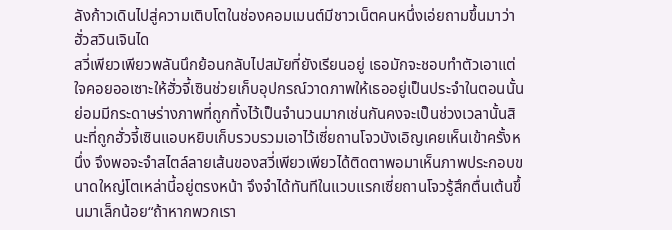ลังก้าวเดินไปสู่ความเติบโตในช่องคอมเมนต์มีชาวเน็ตคนหนึ่งเอ่ยถามขึ้นมาว่า ฮั่วสวินเจินได
สวี่เพียวเพียวพลันนึกย้อนกลับไปสมัยที่ยังเรียนอยู่ เธอมักจะชอบทำตัวเอาแต่ใจคอยออเซาะให้ฮั่วจี้เซินช่วยเก็บอุปกรณ์วาดภาพให้เธออยู่เป็นประจำในตอนนั้นย่อมมีกระดาษร่างภาพที่ถูกทิ้งไว้เป็นจำนวนมากเช่นกันคงจะเป็นช่วงเวลานั้นสินะที่ถูกฮั่วจี้เซินแอบหยิบเก็บรวบรวมเอาไว้เซี่ยถานโจวบังเอิญเคยเห็นเข้าครั้งหนึ่ง จึงพอจะจำสไตล์ลายเส้นของสวี่เพียวเพียวได้ติดตาพอมาเห็นภาพประกอบขนาดใหญ่โตเหล่านี้อยู่ตรงหน้า จึงจำได้ทันทีในแวบแรกเซี่ยถานโจวรู้สึกตื่นเต้นขึ้นมาเล็กน้อย“ถ้าหากพวกเรา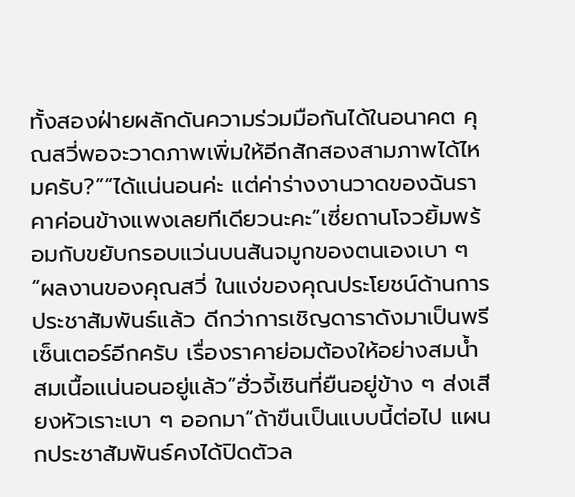ทั้งสองฝ่ายผลักดันความร่วมมือกันได้ในอนาคต คุณสวี่พอจะวาดภาพเพิ่มให้อีกสักสองสามภาพได้ไหมครับ?”“ได้แน่นอนค่ะ แต่ค่าร่างงานวาดของฉันราคาค่อนข้างแพงเลยทีเดียวนะคะ”เซี่ยถานโจวยิ้มพร้อมกับขยับกรอบแว่นบนสันจมูกของตนเองเบา ๆ “ผลงานของคุณสวี่ ในแง่ของคุณประโยชน์ด้านการประชาสัมพันธ์แล้ว ดีกว่าการเชิญดาราดังมาเป็นพรีเซ็นเตอร์อีกครับ เรื่องราคาย่อมต้องให้อย่างสมน้ำสมเนื้อแน่นอนอยู่แล้ว”ฮั่วจี้เซินที่ยืนอยู่ข้าง ๆ ส่งเสียงหัวเราะเบา ๆ ออกมา“ถ้าขืนเป็นแบบนี้ต่อไป แผนกประชาสัมพันธ์คงได้ปิดตัวล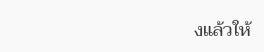งแล้วให้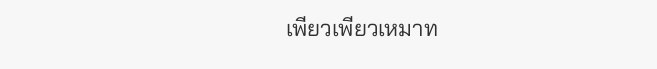เพียวเพียวเหมาท